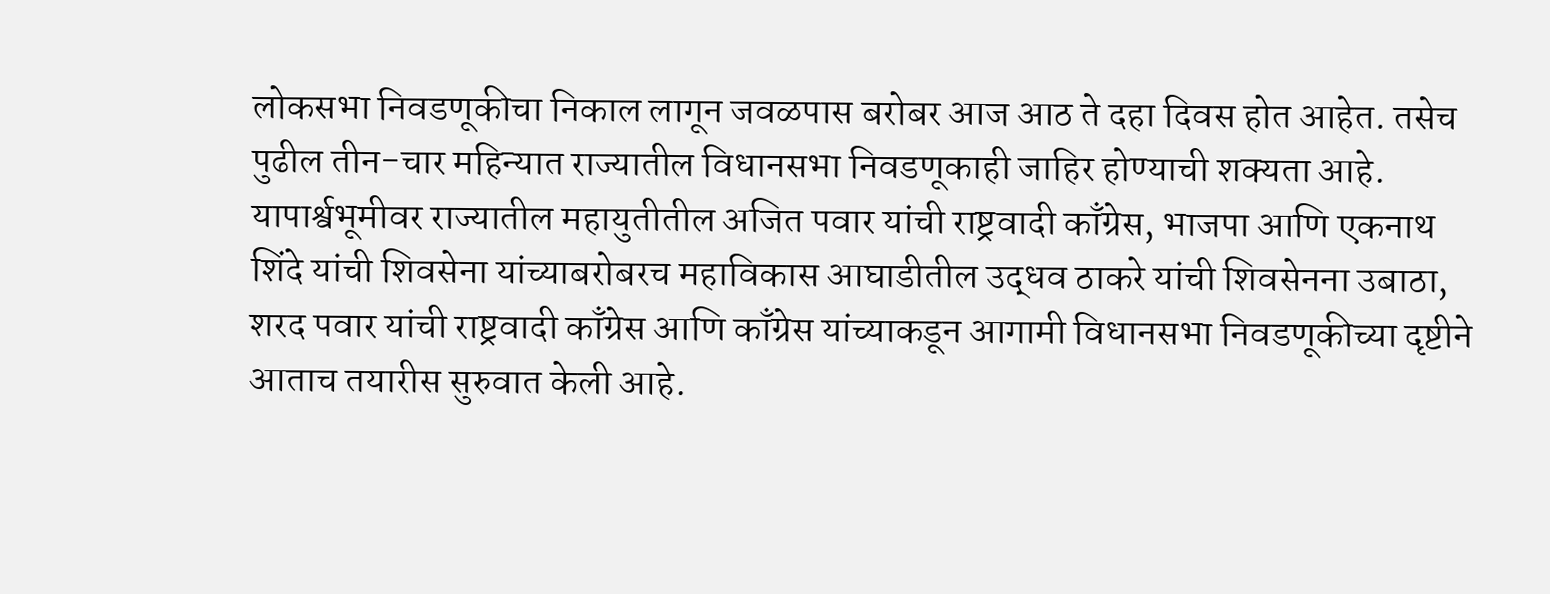लोकसभा निवडणूकीचा निकाल लागून जवळपास बरोबर आज आठ ते दहा दिवस होत आहेत. तसेच पुढील तीन-चार महिन्यात राज्यातील विधानसभा निवडणूकाही जाहिर होण्याची शक्यता आहे. यापार्श्वभूमीवर राज्यातील महायुतीतील अजित पवार यांची राष्ट्रवादी काँग्रेस, भाजपा आणि एकनाथ शिंदे यांची शिवसेना यांच्याबरोबरच महाविकास आघाडीतील उद्धव ठाकरे यांची शिवसेनना उबाठा, शरद पवार यांची राष्ट्रवादी काँग्रेस आणि काँग्रेस यांच्याकडून आगामी विधानसभा निवडणूकीच्या दृष्टीने आताच तयारीस सुरुवात केली आहे.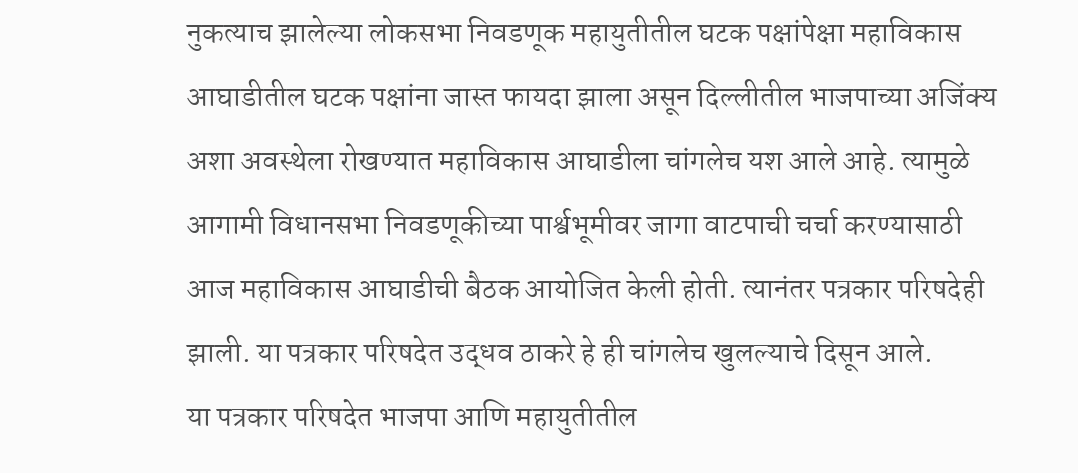नुकत्याच झालेल्या लोकसभा निवडणूक महायुतीतील घटक पक्षांपेक्षा महाविकास आघाडीतील घटक पक्षांना जास्त फायदा झाला असून दिल्लीतील भाजपाच्या अजिंक्य अशा अवस्थेला रोखण्यात महाविकास आघाडीला चांगलेच यश आले आहे. त्यामुळे आगामी विधानसभा निवडणूकीच्या पार्श्वभूमीवर जागा वाटपाची चर्चा करण्यासाठी आज महाविकास आघाडीची बैठक आयोजित केली होती. त्यानंतर पत्रकार परिषदेही झाली. या पत्रकार परिषदेत उद्धव ठाकरे हे ही चांगलेच खुलल्याचे दिसून आले.
या पत्रकार परिषदेत भाजपा आणि महायुतीतील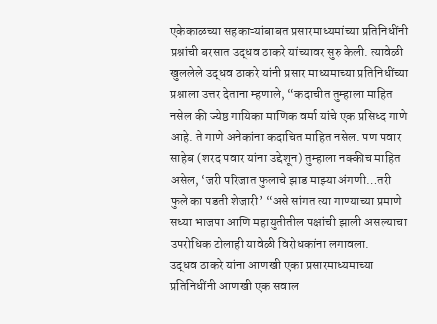एकेकाळच्या सहकाऱ्यांबाबत प्रसारमाध्यमांच्या प्रतिनिधींनी प्रश्नांची बरसात उद्धव ठाकरे यांच्यावर सुरु केली. त्यावेळी खुललेले उद्धव ठाकरे यांनी प्रसार माध्यमाच्या प्रतिनिधींच्या प्रश्नाला उत्तर देताना म्हणाले, “कदाचीत तुम्हाला माहित नसेल की ज्येष्ठ गायिका माणिक वर्मा यांचे एक प्रसिध्द गाणे आहे. ते गाणे अनेकांना कदाचित माहित नसेल. पण पवार साहेब (शरद पवार यांना उद्देशून) तुम्हाला नक्कीच माहित असेल, ‘जरी परिजात फुलाचे झाड माझ्या अंगणी…तरी फुले का पडती शेजारी’ “असे सांगत त्या गाण्याच्या प्रमाणे सध्या भाजपा आणि महायुतीतील पक्षांची झाली असल्याचा उपरोधिक टोलाही यावेळी विरोधकांना लगावला.
उद्धव ठाकरे यांना आणखी एका प्रसारमाध्यमाच्या प्रतिनिधींनी आणखी एक सवाल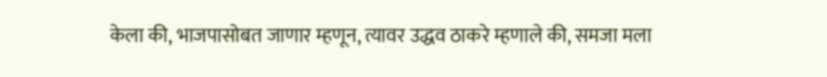केला की, भाजपासोबत जाणार म्हणून, त्यावर उद्धव ठाकरे म्हणाले की, समजा मला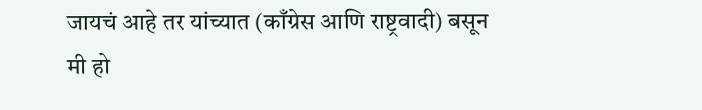जायचं आहे तर यांच्यात (काँग्रेस आणि राष्ट्रवादी) बसून मी हो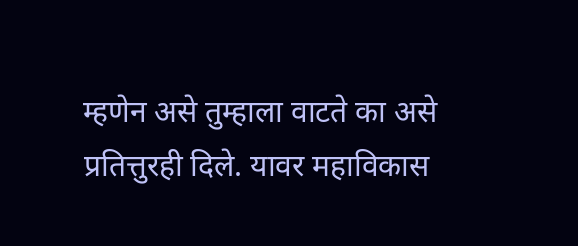म्हणेन असे तुम्हाला वाटते का असे प्रतित्तुरही दिले. यावर महाविकास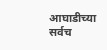आघाडीच्या सर्वच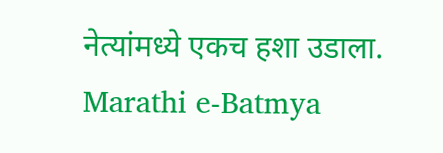नेत्यांमध्ये एकच हशा उडाला.
Marathi e-Batmya